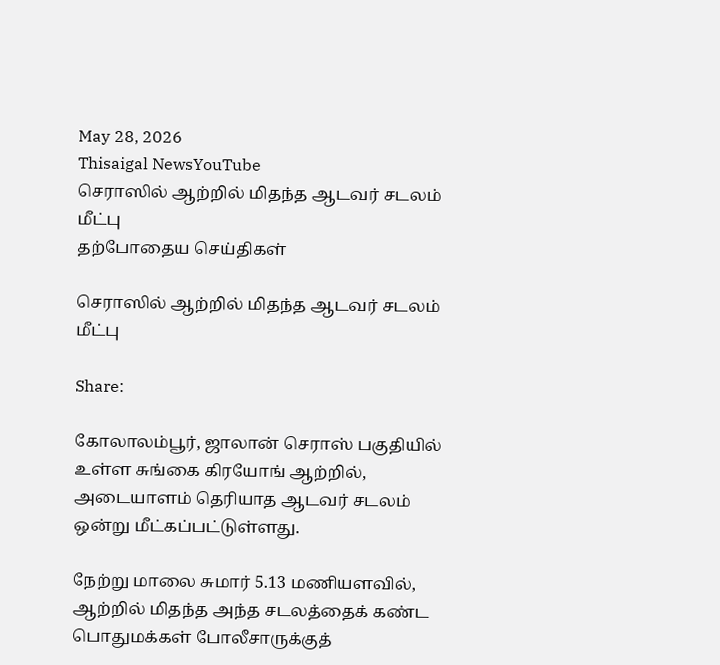May 28, 2026
Thisaigal NewsYouTube
செராஸில் ஆற்றில் மிதந்த ஆடவர் சடலம் மீட்பு
தற்போதைய செய்திகள்

செராஸில் ஆற்றில் மிதந்த ஆடவர் சடலம் மீட்பு

Share:

கோலாலம்பூர், ஜாலான் செராஸ் பகுதியில் உள்ள சுங்கை கிரயோங் ஆற்றில், அடையாளம் தெரியாத ஆடவர் சடலம் ஒன்று மீட்கப்பட்டுள்ளது.

நேற்று மாலை சுமார் 5.13 மணியளவில், ஆற்றில் மிதந்த அந்த சடலத்தைக் கண்ட பொதுமக்கள் போலீசாருக்குத்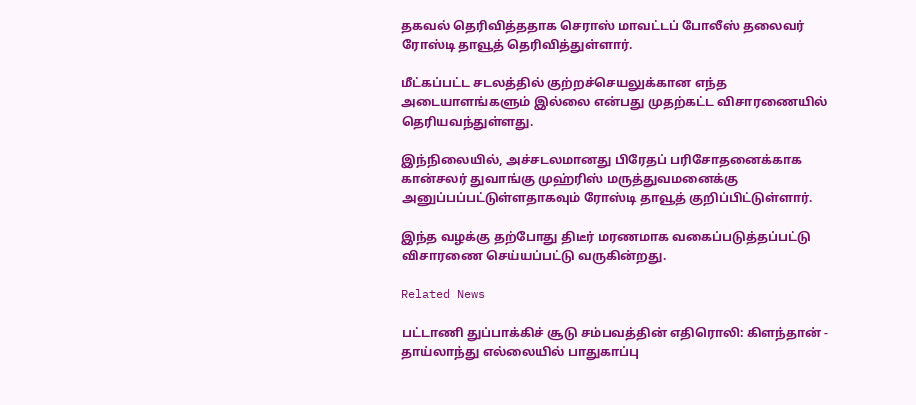தகவல் தெரிவித்ததாக செராஸ் மாவட்டப் போலீஸ் தலைவர் ரோஸ்டி தாவூத் தெரிவித்துள்ளார்.

மீட்கப்பட்ட சடலத்தில் குற்றச்செயலுக்கான எந்த அடையாளங்களும் இல்லை என்பது முதற்கட்ட விசாரணையில் தெரியவந்துள்ளது.

இந்நிலையில், அச்சடலமானது பிரேதப் பரிசோதனைக்காக கான்சலர் துவாங்கு முஹ்ரிஸ் மருத்துவமனைக்கு அனுப்பப்பட்டுள்ளதாகவும் ரோஸ்டி தாவூத் குறிப்பிட்டுள்ளார்.

இந்த வழக்கு தற்போது திடீர் மரணமாக வகைப்படுத்தப்பட்டு விசாரணை செய்யப்பட்டு வருகின்றது.

Related News

பட்டாணி துப்பாக்கிச் சூடு சம்பவத்தின் எதிரொலி: கிளந்தான் - தாய்லாந்து எல்லையில் பாதுகாப்பு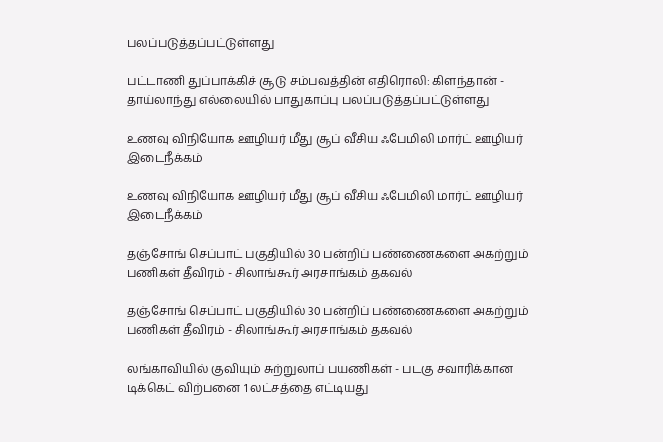பலப்படுத்தப்பட்டுள்ளது

பட்டாணி துப்பாக்கிச் சூடு சம்பவத்தின் எதிரொலி: கிளந்தான் - தாய்லாந்து எல்லையில் பாதுகாப்பு பலப்படுத்தப்பட்டுள்ளது

உணவு விநியோக ஊழியர் மீது சூப் வீசிய ஃபேமிலி மார்ட் ஊழியர் இடைநீக்கம்

உணவு விநியோக ஊழியர் மீது சூப் வீசிய ஃபேமிலி மார்ட் ஊழியர் இடைநீக்கம்

தஞ்சோங் செப்பாட் பகுதியில் 30 பன்றிப் பண்ணைகளை அகற்றும் பணிகள் தீவிரம் - சிலாங்கூர் அரசாங்கம் தகவல்

தஞ்சோங் செப்பாட் பகுதியில் 30 பன்றிப் பண்ணைகளை அகற்றும் பணிகள் தீவிரம் - சிலாங்கூர் அரசாங்கம் தகவல்

லங்காவியில் குவியும் சுற்றுலாப் பயணிகள் - படகு சவாரிக்கான டிக்கெட் விற்பனை 1 லட்சத்தை எட்டியது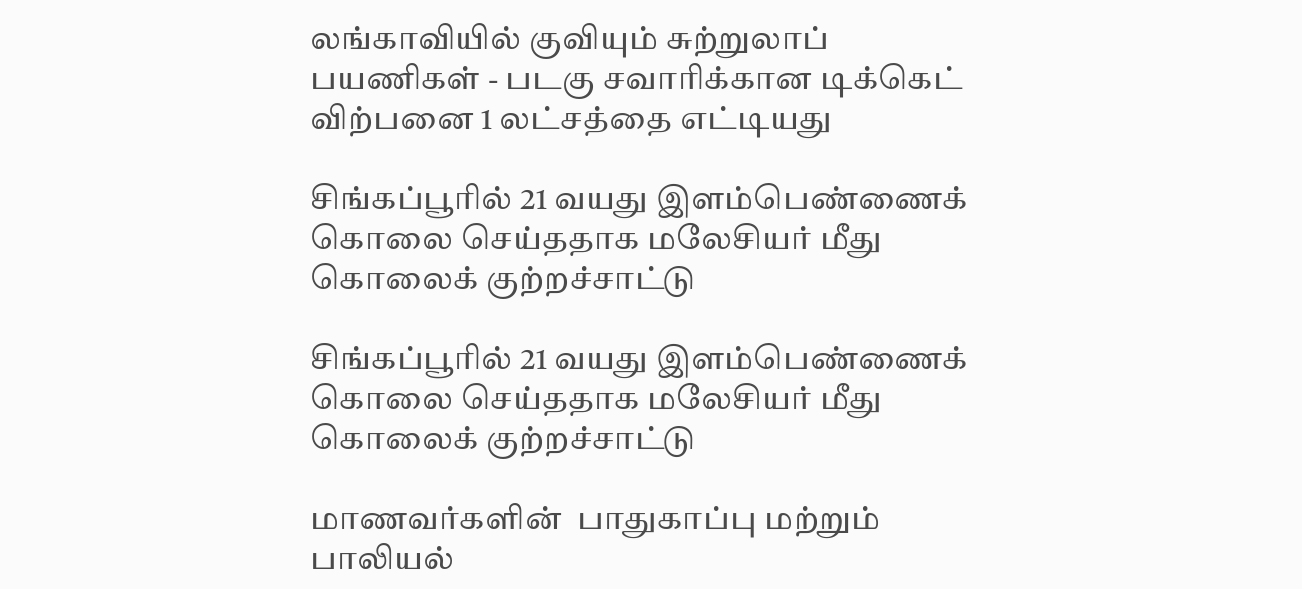லங்காவியில் குவியும் சுற்றுலாப் பயணிகள் - படகு சவாரிக்கான டிக்கெட் விற்பனை 1 லட்சத்தை எட்டியது

சிங்கப்பூரில் 21 வயது இளம்பெண்ணைக் கொலை செய்ததாக மலேசியர் மீது கொலைக் குற்றச்சாட்டு

சிங்கப்பூரில் 21 வயது இளம்பெண்ணைக் கொலை செய்ததாக மலேசியர் மீது கொலைக் குற்றச்சாட்டு

மாணவர்களின்  பாதுகாப்பு மற்றும் பாலியல்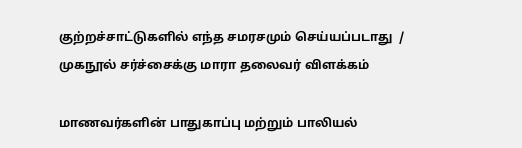குற்றச்சாட்டுகளில் எந்த சமரசமும் செய்யப்படாது  / முகநூல் சர்ச்சைக்கு மாரா தலைவர் விளக்கம்

மாணவர்களின் பாதுகாப்பு மற்றும் பாலியல்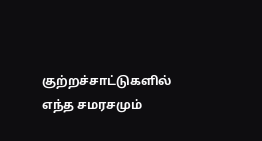குற்றச்சாட்டுகளில் எந்த சமரசமும்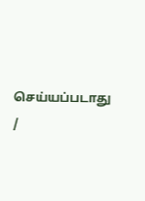செய்யப்படாது /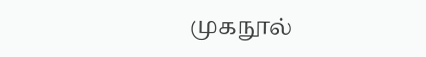முகநூல்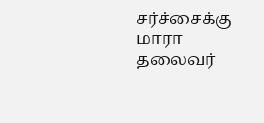சர்ச்சைக்கு மாரா தலைவர்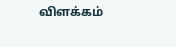விளக்கம்